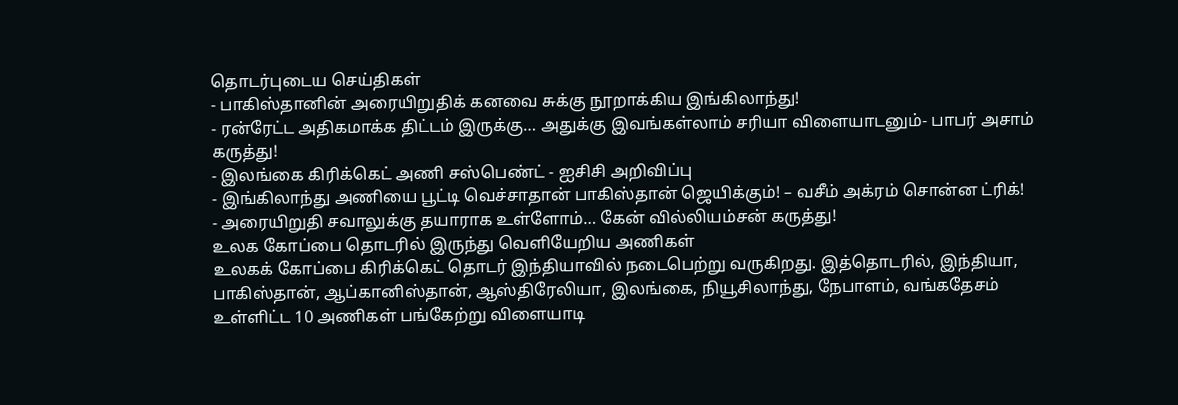தொடர்புடைய செய்திகள்
- பாகிஸ்தானின் அரையிறுதிக் கனவை சுக்கு நூறாக்கிய இங்கிலாந்து!
- ரன்ரேட்ட அதிகமாக்க திட்டம் இருக்கு… அதுக்கு இவங்கள்லாம் சரியா விளையாடனும்- பாபர் அசாம் கருத்து!
- இலங்கை கிரிக்கெட் அணி சஸ்பெண்ட் - ஐசிசி அறிவிப்பு
- இங்கிலாந்து அணியை பூட்டி வெச்சாதான் பாகிஸ்தான் ஜெயிக்கும்! – வசீம் அக்ரம் சொன்ன ட்ரிக்!
- அரையிறுதி சவாலுக்கு தயாராக உள்ளோம்… கேன் வில்லியம்சன் கருத்து!
உலக கோப்பை தொடரில் இருந்து வெளியேறிய அணிகள்
உலகக் கோப்பை கிரிக்கெட் தொடர் இந்தியாவில் நடைபெற்று வருகிறது. இத்தொடரில், இந்தியா, பாகிஸ்தான், ஆப்கானிஸ்தான், ஆஸ்திரேலியா, இலங்கை, நியூசிலாந்து, நேபாளம், வங்கதேசம் உள்ளிட்ட 10 அணிகள் பங்கேற்று விளையாடி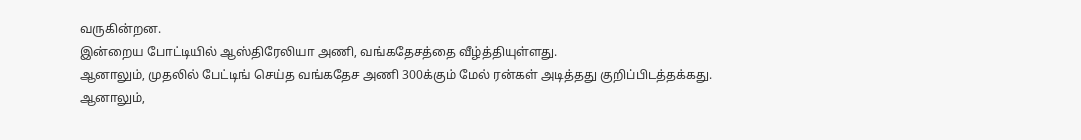வருகின்றன.
இன்றைய போட்டியில் ஆஸ்திரேலியா அணி, வங்கதேசத்தை வீழ்த்தியுள்ளது.
ஆனாலும், முதலில் பேட்டிங் செய்த வங்கதேச அணி 300க்கும் மேல் ரன்கள் அடித்தது குறிப்பிடத்தக்கது.
ஆனாலும்,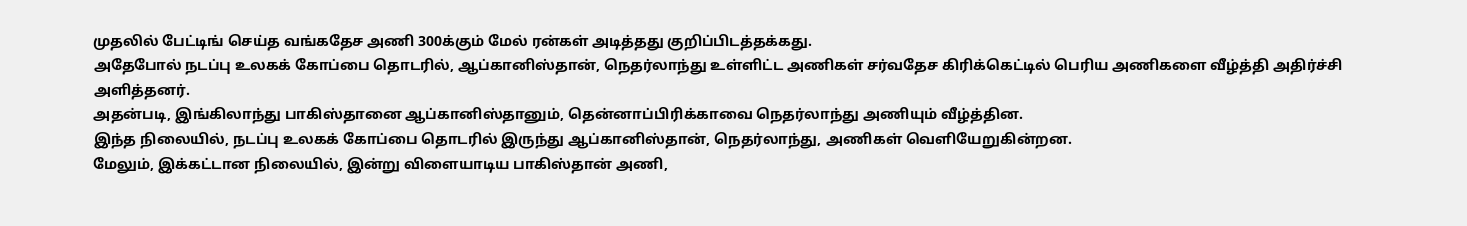முதலில் பேட்டிங் செய்த வங்கதேச அணி 300க்கும் மேல் ரன்கள் அடித்தது குறிப்பிடத்தக்கது.
அதேபோல் நடப்பு உலகக் கோப்பை தொடரில், ஆப்கானிஸ்தான், நெதர்லாந்து உள்ளிட்ட அணிகள் சர்வதேச கிரிக்கெட்டில் பெரிய அணிகளை வீழ்த்தி அதிர்ச்சி அளித்தனர்.
அதன்படி, இங்கிலாந்து பாகிஸ்தானை ஆப்கானிஸ்தானும், தென்னாப்பிரிக்காவை நெதர்லாந்து அணியும் வீழ்த்தின.
இந்த நிலையில், நடப்பு உலகக் கோப்பை தொடரில் இருந்து ஆப்கானிஸ்தான், நெதர்லாந்து, அணிகள் வெளியேறுகின்றன.
மேலும், இக்கட்டான நிலையில், இன்று விளையாடிய பாகிஸ்தான் அணி,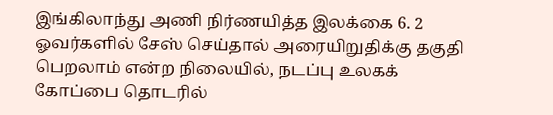இங்கிலாந்து அணி நிர்ணயித்த இலக்கை 6. 2 ஓவர்களில் சேஸ் செய்தால் அரையிறுதிக்கு தகுதி பெறலாம் என்ற நிலையில், நடப்பு உலகக் கோப்பை தொடரில்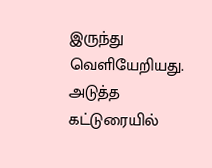இருந்து வெளியேறியது.
அடுத்த கட்டுரையில்